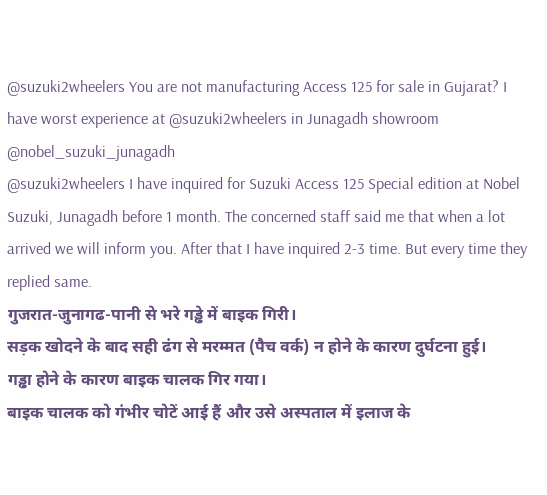@suzuki2wheelers You are not manufacturing Access 125 for sale in Gujarat? I have worst experience at @suzuki2wheelers in Junagadh showroom @nobel_suzuki_junagadh
@suzuki2wheelers I have inquired for Suzuki Access 125 Special edition at Nobel Suzuki, Junagadh before 1 month. The concerned staff said me that when a lot arrived we will inform you. After that I have inquired 2-3 time. But every time they replied same.
गुजरात-जुनागढ-पानी से भरे गड्ढे में बाइक गिरी।
सड़क खोदने के बाद सही ढंग से मरम्मत (पैच वर्क) न होने के कारण दुर्घटना हुई।
गड्ढा होने के कारण बाइक चालक गिर गया।
बाइक चालक को गंभीर चोटें आई हैं और उसे अस्पताल में इलाज के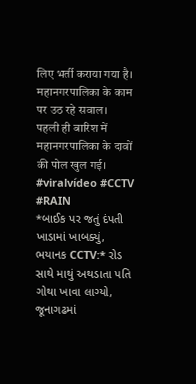लिए भर्ती कराया गया है।
महानगरपालिका के काम पर उठ रहे सवाल।
पहली ही बारिश में महानगरपालिका के दावों की पोल खुल गई।
#viralvídeo #CCTV #RAIN
*બાઈક પર જતું દંપતી ખાડામાં ખાબક્યું, ભયાનક CCTV:* રોડ સાથે માથું અથડાતા પતિ ગોથા ખાવા લાગ્યો, જૂનાગઢમાં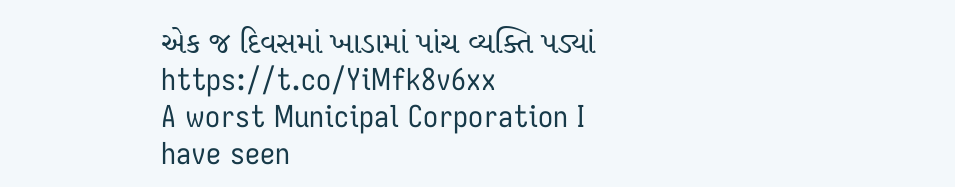એક જ દિવસમાં ખાડામાં પાંચ વ્યક્તિ પડ્યાં
https://t.co/YiMfk8v6xx
A worst Municipal Corporation I have seen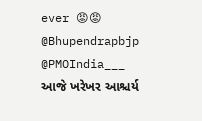ever 😡😡 @Bhupendrapbjp @PMOIndia___
આજે ખરેખર આશ્ચર્ય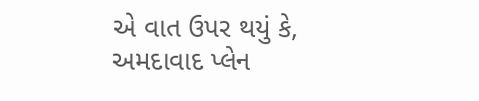એ વાત ઉપર થયું કે,
અમદાવાદ પ્લેન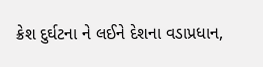ક્રેશ દુર્ઘટના ને લઈને દેશના વડાપ્રધાન,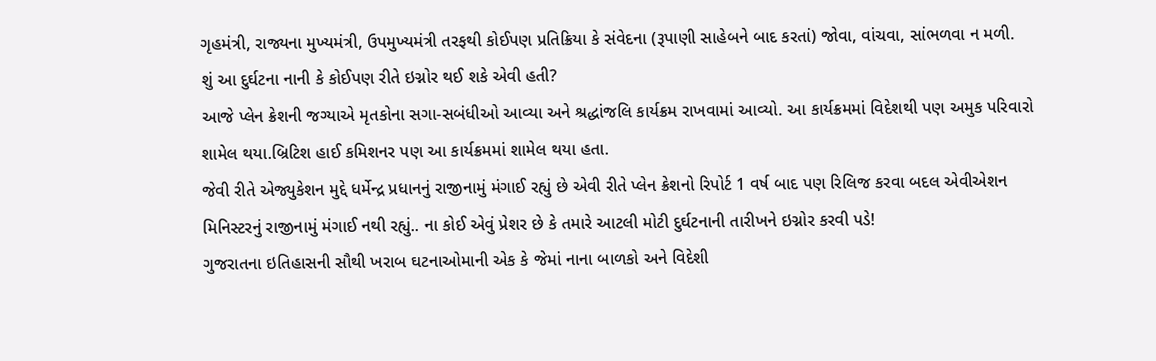ગૃહમંત્રી, રાજ્યના મુખ્યમંત્રી, ઉપમુખ્યમંત્રી તરફથી કોઈપણ પ્રતિક્રિયા કે સંવેદના (રૂપાણી સાહેબને બાદ કરતાં) જોવા, વાંચવા, સાંભળવા ન મળી.
શું આ દુર્ઘટના નાની કે કોઈપણ રીતે ઇગ્નોર થઈ શકે એવી હતી?
આજે પ્લેન ક્રેશની જગ્યાએ મૃતકોના સગા-સબંધીઓ આવ્યા અને શ્રદ્ધાંજલિ કાર્યક્રમ રાખવામાં આવ્યો. આ કાર્યક્રમમાં વિદેશથી પણ અમુક પરિવારો શામેલ થયા.બ્રિટિશ હાઈ કમિશનર પણ આ કાર્યક્રમમાં શામેલ થયા હતા.
જેવી રીતે એજ્યુકેશન મુદ્દે ધર્મેન્દ્ર પ્રધાનનું રાજીનામું મંગાઈ રહ્યું છે એવી રીતે પ્લેન ક્રેશનો રિપોર્ટ 1 વર્ષ બાદ પણ રિલિજ કરવા બદલ એવીએશન મિનિસ્ટરનું રાજીનામું મંગાઈ નથી રહ્યું.. ના કોઈ એવું પ્રેશર છે કે તમારે આટલી મોટી દુર્ઘટનાની તારીખને ઇગ્નોર કરવી પડે!
ગુજરાતના ઇતિહાસની સૌથી ખરાબ ઘટનાઓમાની એક કે જેમાં નાના બાળકો અને વિદેશી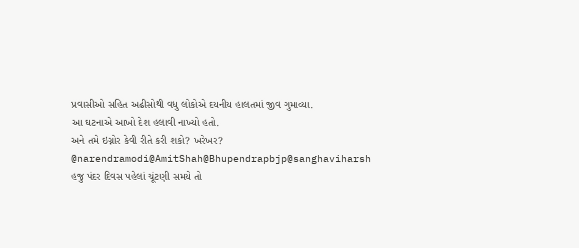પ્રવાસીઓ સહિત અઢીસોથી વધુ લોકોએ દયનીય હાલતમાં જીવ ગુમાવ્યા.
આ ઘટનાએ આખો દેશ હલાવી નાખ્યો હતો.
અને તમે ઇગ્નોર કેવી રીતે કરી શકો? ખરેખર?
@narendramodi@AmitShah@Bhupendrapbjp@sanghaviharsh
હજુ પંદર દિવસ પહેલાં ચૂંટણી સમયે તો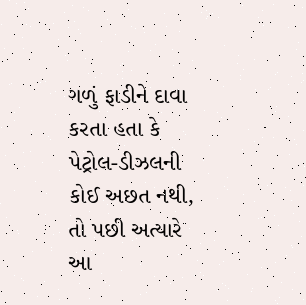ગળું ફાડીને દાવા કરતા હતા કે પેટ્રોલ-ડીઝલની કોઈ અછત નથી, તો પછી અત્યારે આ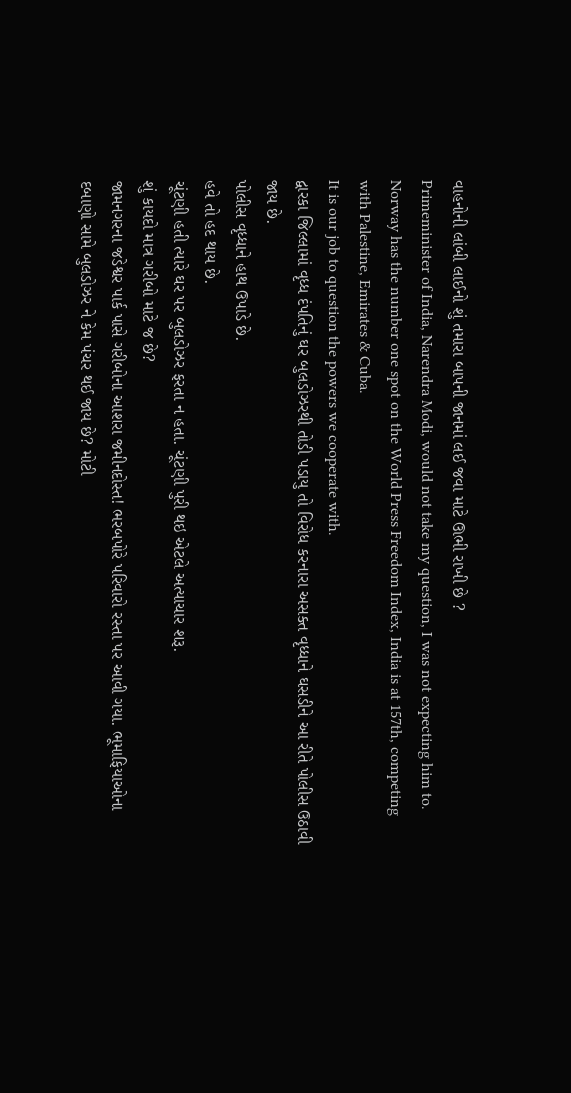વાહનોની લાંબી લાઈનો શું તમારા બાપની જાનમાં લઈ જવા માટે ઊભી રાખી છે ?
Primeminister of India, Narendra Modi, would not take my question, I was not expecting him to.
Norway has the number one spot on the World Press Freedom Index, India is at 157th, competing with Palestine, Emirates & Cuba.
It is our job to question the powers we cooperate with.
દ્વારકા જિલ્લામાં વૃધ્ધ દંપતિનું ઘર બુલડોઝરથી તોડી પડાયુ તો વિરોધ કરનારા અસક્ત વૃધ્ધાને ઘસડીને આ રીતે પોલીસ ઉઠાવી જાય છે.
પોલીસ વૃધ્ધાને હાથ ઉપાડે છે.
હવે તો હદ થાય છે.
ચૂંટણી હતી ત્યારે ઘર પર બુલડોઝર ફરતા ન હતા. ચૂંટણી પુરી થઇ એટલે અત્યાચાર શરૂ.
શું કાયદો માત્ર ગરીબો માટે જ છે?
જામનગરના જડેશ્વર પાર્ક પાસે ગરીબોના આશરા જમીનદોસ્ત! ભરબપોરે પરિવારો રસ્તા પર આવી ગયા. ભૂમાફિયાઓના દબાણો સામે બુલડોઝર ને કેમ પંચર થઈ જાય છે? મોટી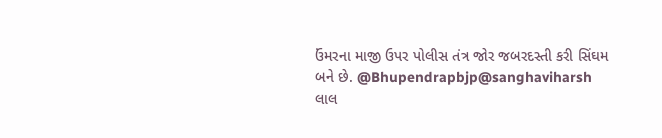ઉંમરના માજી ઉપર પોલીસ તંત્ર જોર જબરદસ્તી કરી સિંઘમ બને છે. @Bhupendrapbjp@sanghaviharsh
લાલ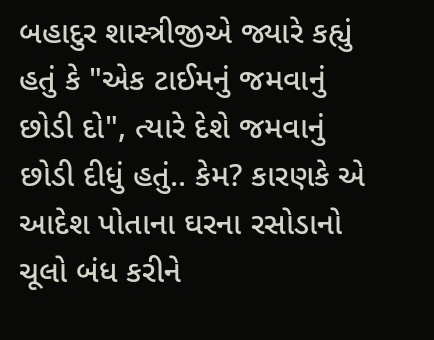બહાદુર શાસ્ત્રીજીએ જ્યારે કહ્યું હતું કે "એક ટાઈમનું જમવાનું છોડી દો", ત્યારે દેશે જમવાનું છોડી દીધું હતું.. કેમ? કારણકે એ આદેશ પોતાના ઘરના રસોડાનો ચૂલો બંધ કરીને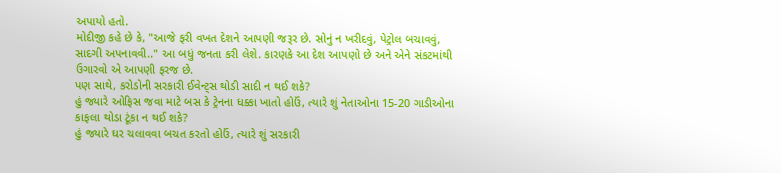અપાયો હતો.
મોદીજી કહે છે કે, "આજે ફરી વખત દેશને આપણી જરૂર છે. સોનું ન ખરીદવું, પેટ્રોલ બચાવવું, સાદગી અપનાવવી.." આ બધું જનતા કરી લેશે. કારણકે આ દેશ આપણો છે અને એને સંકટમાંથી ઉગારવો એ આપણી ફરજ છે.
પણ સાથે, કરોડોની સરકારી ઈવેન્ટ્સ થોડી સાદી ન થઈ શકે?
હું જ્યારે ઓફિસ જવા માટે બસ કે ટ્રેનના ધક્કા ખાતો હોઉં, ત્યારે શું નેતાઓના 15-20 ગાડીઓના કાફલા થોડા ટૂંકા ન થઈ શકે?
હું જ્યારે ઘર ચલાવવા બચત કરતો હોઉં, ત્યારે શું સરકારી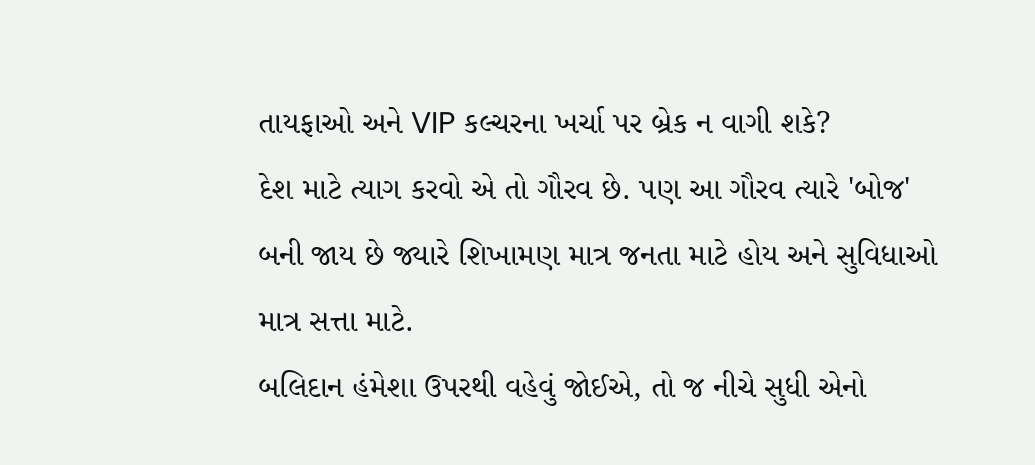તાયફાઓ અને VIP કલ્ચરના ખર્ચા પર બ્રેક ન વાગી શકે?
દેશ માટે ત્યાગ કરવો એ તો ગૌરવ છે. પણ આ ગૌરવ ત્યારે 'બોજ' બની જાય છે જ્યારે શિખામણ માત્ર જનતા માટે હોય અને સુવિધાઓ માત્ર સત્તા માટે.
બલિદાન હંમેશા ઉપરથી વહેવું જોઈએ, તો જ નીચે સુધી એનો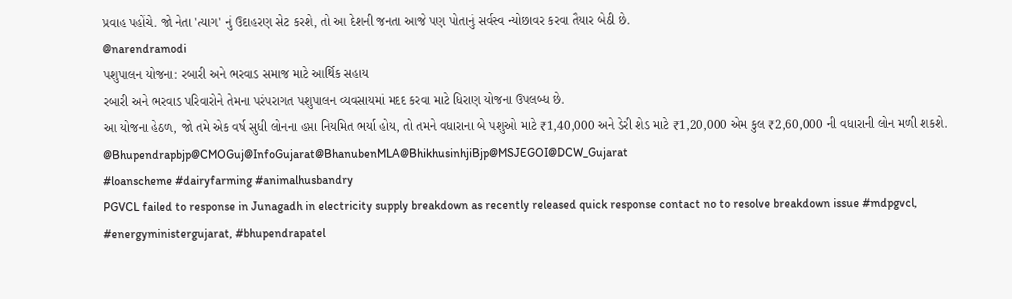પ્રવાહ પહોંચે. જો નેતા 'ત્યાગ' નું ઉદાહરણ સેટ કરશે, તો આ દેશની જનતા આજે પણ પોતાનું સર્વસ્વ ન્યોછાવર કરવા તૈયાર બેઠી છે.
@narendramodi
પશુપાલન યોજના: રબારી અને ભરવાડ સમાજ માટે આર્થિક સહાય
રબારી અને ભરવાડ પરિવારોને તેમના પરંપરાગત પશુપાલન વ્યવસાયમાં મદદ કરવા માટે ધિરાણ યોજના ઉપલબ્ધ છે.
આ યોજના હેઠળ, જો તમે એક વર્ષ સુધી લોનના હપ્તા નિયમિત ભર્યા હોય, તો તમને વધારાના બે પશુઓ માટે ₹1,40,000 અને ડેરી શેડ માટે ₹1,20,000 એમ કુલ ₹2,60,000 ની વધારાની લોન મળી શકશે.
@Bhupendrapbjp@CMOGuj@InfoGujarat@BhanubenMLA@BhikhusinhjiBjp@MSJEGOI@DCW_Gujarat
#loanscheme #dairyfarming #animalhusbandry
PGVCL failed to response in Junagadh in electricity supply breakdown as recently released quick response contact no to resolve breakdown issue #mdpgvcl, #energyministergujarat, #bhupendrapatel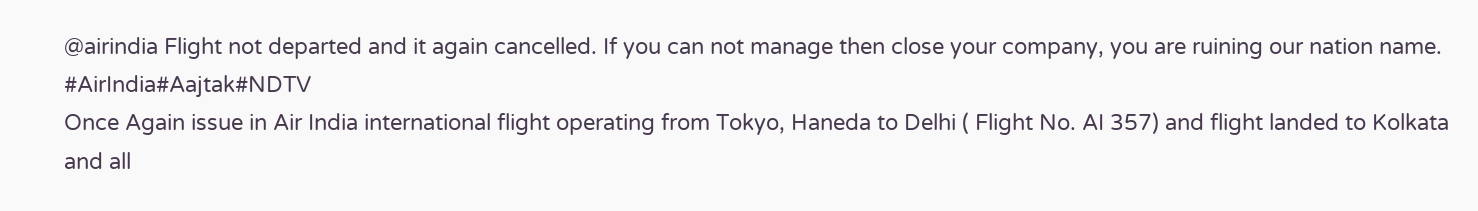@airindia Flight not departed and it again cancelled. If you can not manage then close your company, you are ruining our nation name. #AirIndia#Aajtak#NDTV
Once Again issue in Air India international flight operating from Tokyo, Haneda to Delhi ( Flight No. AI 357) and flight landed to Kolkata and all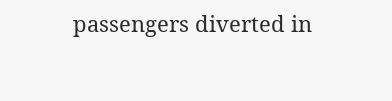passengers diverted in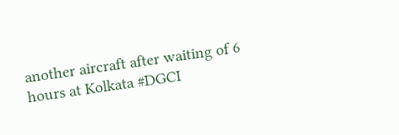another aircraft after waiting of 6 hours at Kolkata #DGCI